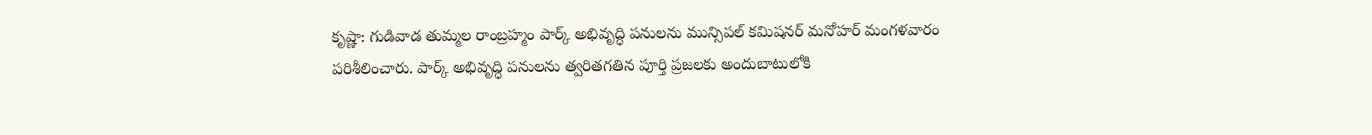కృష్ణా: గుడివాడ తుమ్మల రాంబ్రహ్మం పార్క్ అభివృద్ధి పనులను మున్సిపల్ కమిషనర్ మనోహర్ మంగళవారం పరిశీలించారు. పార్క్ అభివృద్ధి పనులను త్వరితగతిన పూర్తి ప్రజలకు అందుబాటులోకి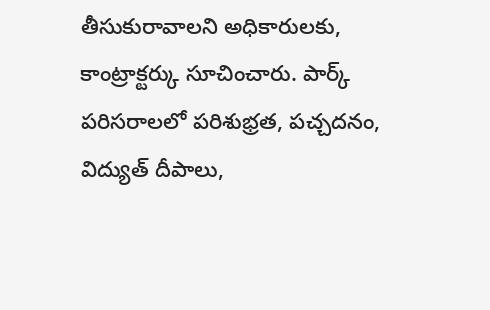తీసుకురావాలని అధికారులకు, కాంట్రాక్టర్కు సూచించారు. పార్క్ పరిసరాలలో పరిశుభ్రత, పచ్చదనం, విద్యుత్ దీపాలు,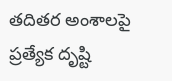తదితర అంశాలపై ప్రత్యేక దృష్టి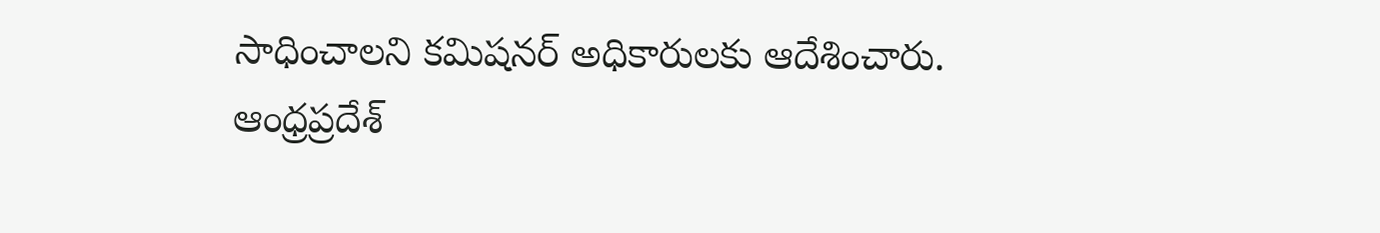సాధించాలని కమిషనర్ అధికారులకు ఆదేశించారు.
ఆంధ్రప్రదేశ్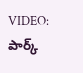VIDEO: పార్క్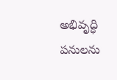అభివృద్ధి పనులను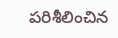పరిశీలించిన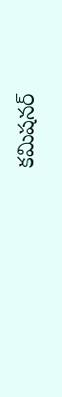కమిషనర్